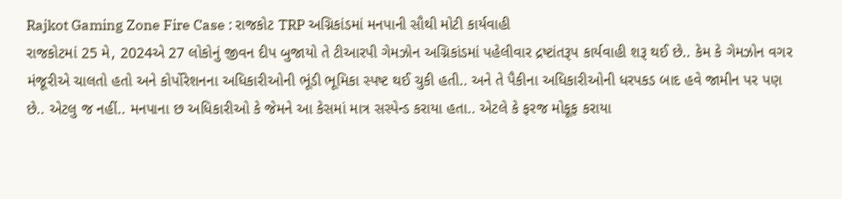Rajkot Gaming Zone Fire Case : રાજકોટ TRP અગ્નિકાંડમાં મનપાની સૌથી મોટી કાર્યવાહી
રાજકોટમાં 25 મે, 2024એ 27 લોકોનું જીવન દીપ બુજાયો તે ટીઆરપી ગેમઝોન અગ્નિકાંડમાં પહેલીવાર દ્રષ્ટાંતરૂપ કાર્યવાહી શરૂ થઈ છે.. કેમ કે ગેમઝોન વગર મંજૂરીએ ચાલતો હતો અને કોર્પોરેશનના અધિકારીઓની ભૂંડી ભૂમિકા સ્પષ્ટ થઈ ચુકી હતી.. અને તે પૈકીના અધિકારીઓની ધરપકડ બાદ હવે જામીન પર પણ છે.. એટલુ જ નહીં.. મનપાના છ અધિકારીઓ કે જેમને આ કેસમાં માત્ર સસ્પેન્ડ કરાયા હતા.. એટલે કે ફરજ મોકૂફ કરાયા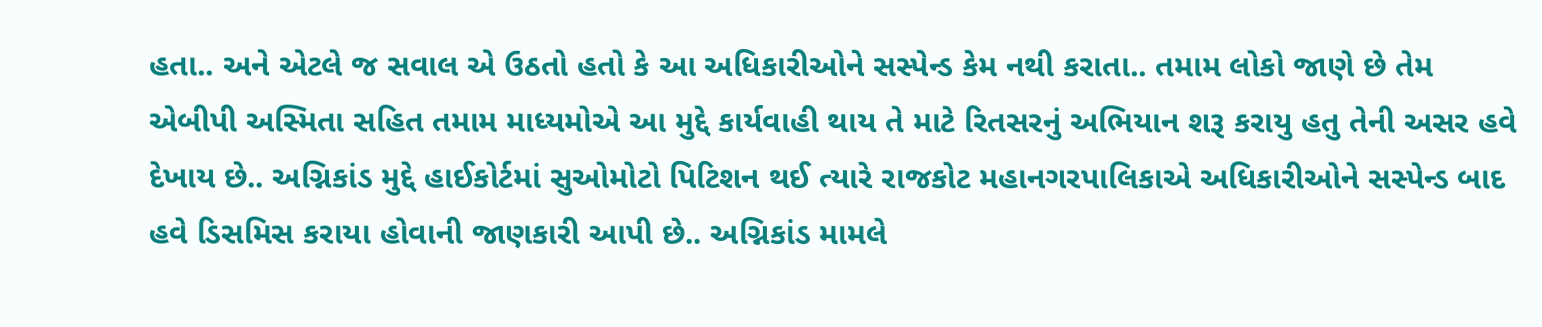હતા.. અને એટલે જ સવાલ એ ઉઠતો હતો કે આ અધિકારીઓને સસ્પેન્ડ કેમ નથી કરાતા.. તમામ લોકો જાણે છે તેમ એબીપી અસ્મિતા સહિત તમામ માધ્યમોએ આ મુદ્દે કાર્યવાહી થાય તે માટે રિતસરનું અભિયાન શરૂ કરાયુ હતુ તેની અસર હવે દેખાય છે.. અગ્નિકાંડ મુદ્દે હાઈકોર્ટમાં સુઓમોટો પિટિશન થઈ ત્યારે રાજકોટ મહાનગરપાલિકાએ અધિકારીઓને સસ્પેન્ડ બાદ હવે ડિસમિસ કરાયા હોવાની જાણકારી આપી છે.. અગ્નિકાંડ મામલે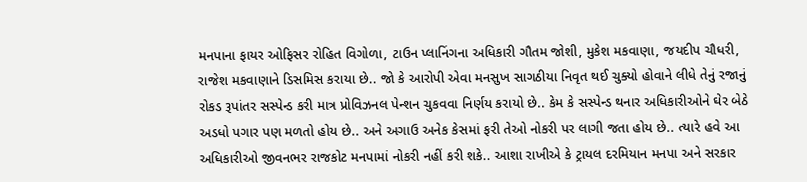મનપાના ફાયર ઓફિસર રોહિત વિગોળા, ટાઉન પ્લાનિંગના અધિકારી ગૌતમ જોશી, મુકેશ મકવાણા, જયદીપ ચૌધરી, રાજેશ મકવાણાને ડિસમિસ કરાયા છે.. જો કે આરોપી એવા મનસુખ સાગઠીયા નિવૃત થઈ ચુક્યો હોવાને લીધે તેનું રજાનું રોકડ રૂપાંતર સસ્પેન્ડ કરી માત્ર પ્રોવિઝનલ પેન્શન ચુકવવા નિર્ણય કરાયો છે.. કેમ કે સસ્પેન્ડ થનાર અધિકારીઓને ઘેર બેઠે અડધો પગાર પણ મળતો હોય છે.. અને અગાઉ અનેક કેસમાં ફરી તેઓ નોકરી પર લાગી જતા હોય છે.. ત્યારે હવે આ અધિકારીઓ જીવનભર રાજકોટ મનપામાં નોકરી નહીં કરી શકે.. આશા રાખીએ કે ટ્રાયલ દરમિયાન મનપા અને સરકાર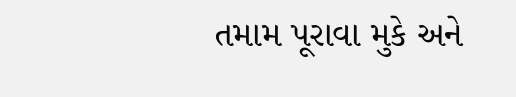તમામ પૂરાવા મુકે અને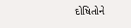દોષિતોને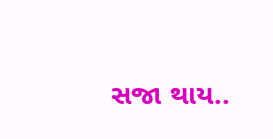સજા થાય..